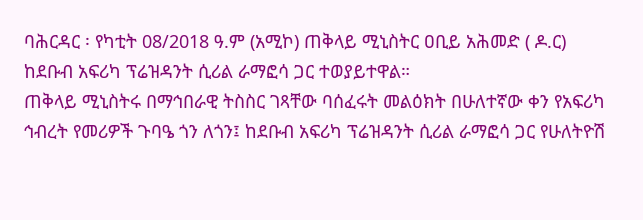ባሕርዳር ፡ የካቲት 08/2018 ዓ.ም (አሚኮ) ጠቅላይ ሚኒስትር ዐቢይ አሕመድ ( ዶ.ር) ከደቡብ አፍሪካ ፕሬዝዳንት ሲሪል ራማፎሳ ጋር ተወያይተዋል።
ጠቅላይ ሚኒስትሩ በማኅበራዊ ትስስር ገጻቸው ባሰፈሩት መልዕክት በሁለተኛው ቀን የአፍሪካ ኅብረት የመሪዎች ጉባዔ ጎን ለጎን፤ ከደቡብ አፍሪካ ፕሬዝዳንት ሲሪል ራማፎሳ ጋር የሁለትዮሽ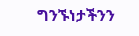ግንኙነታችንን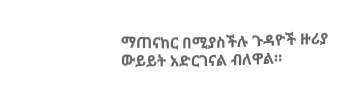ማጠናከር በሚያስችሉ ጉዳዮች ዙሪያ ውይይት አድርገናል ብለዋል።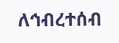ለኅብረተሰብ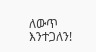ለውጥ እንተጋለን!